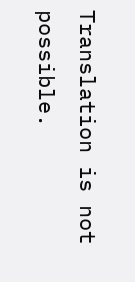Translation is not possible.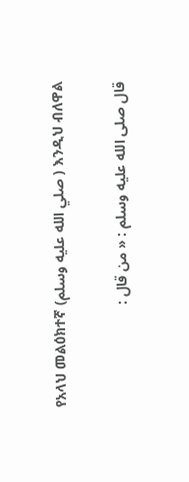የአላህ መልዕክተኛ (صلي الله عليه وسلم ) እንዲህ ብለዋል

قال صلى الله عليه وسلم : « من قال :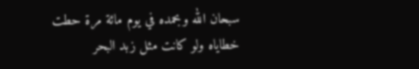سبحان الله وبحمده في يوم مائة مرة حطت خطاياه ولو كانت مثل زبد البحر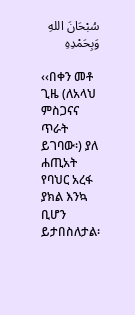سُبْحَانَ اللهِ وَبِحَمْدِهِ

‹‹በቀን መቶ ጊዜ (ለአላህ ምስጋናና ጥራት ይገባው፡) ያለ ሐጢአት የባህር አረፋ ያክል እንኳ ቢሆን ይታበስለታል፡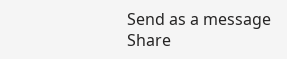Send as a message
Share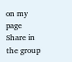on my page
Share in the group